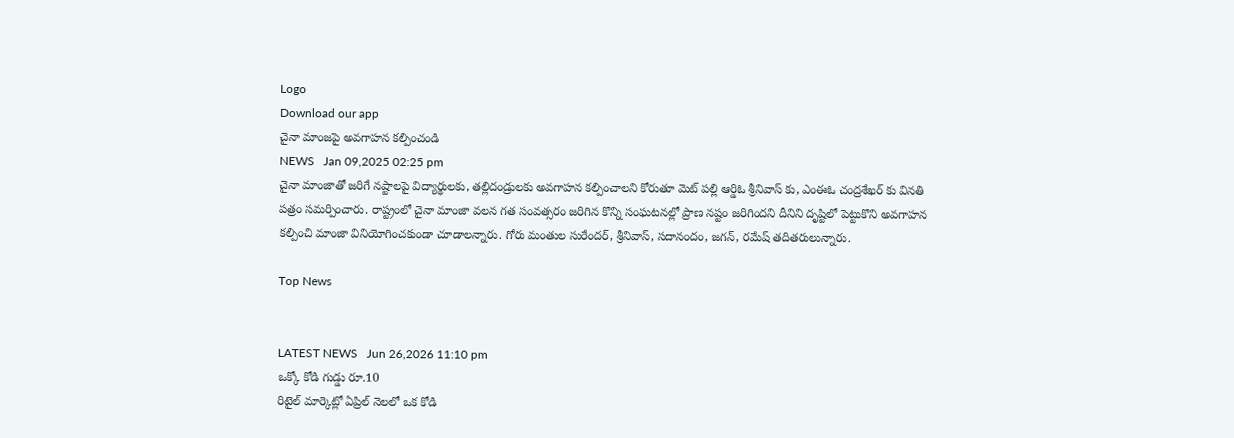Logo
Download our app
చైనా మాంజపై అవగాహన కల్పించండి
NEWS   Jan 09,2025 02:25 pm
చైనా మాంజాతో జరిగే నష్టాలపై విద్యార్థులకు, తల్లిదండ్రులకు అవగాహన కల్పించాలని కోరుతూ మెట్ పల్లి ఆర్డిఓ శ్రీనివాస్ కు, ఎంఈఓ చంద్రశేఖర్ కు వినతి పత్రం సమర్పించారు. రాష్ట్రంలో చైనా మాంజా వలన గత సంవత్సరం జరిగిన కొన్ని సంఘటనల్లో ప్రాణ నష్టం జరిగిందని దీనిని దృష్టిలో పెట్టుకొని అవగాహన కల్పించి మాంజా వినియోగించకుండా చూడాలన్నారు. గోరు మంతుల సురేందర్, శ్రీనివాస్, సదానందం, జగన్, రమేష్ తదితరులున్నారు.

Top News


LATEST NEWS   Jun 26,2026 11:10 pm
ఒక్కో కోడి గుడ్డు రూ.10
రిటైల్ మార్కెట్లో ఏప్రిల్ నెలలో ఒక కోడి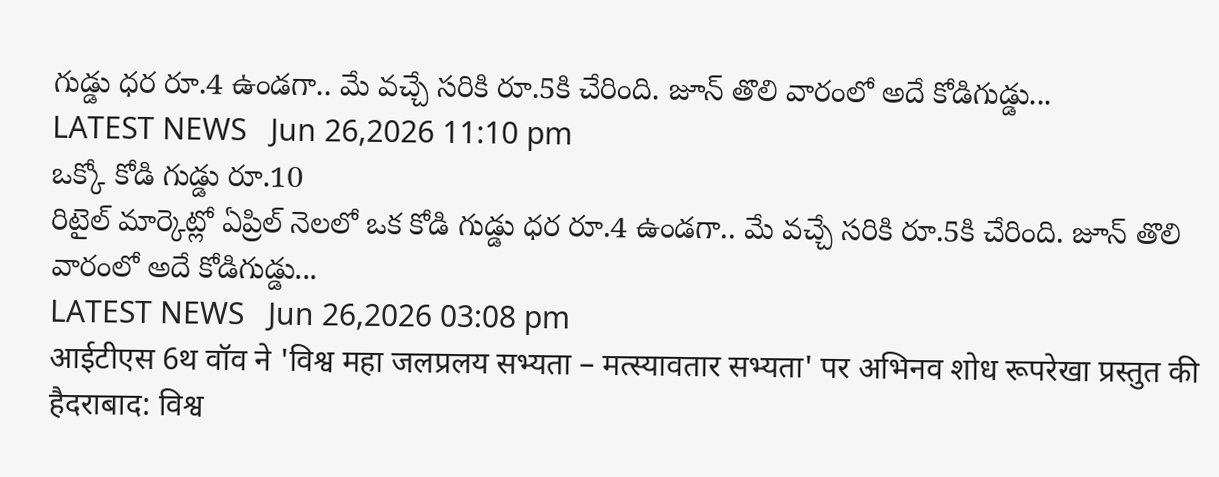గుడ్డు ధర రూ.4 ఉండగా.. మే వచ్చే సరికి రూ.5కి చేరింది. జూన్ తొలి వారంలో అదే కోడిగుడ్డు...
LATEST NEWS   Jun 26,2026 11:10 pm
ఒక్కో కోడి గుడ్డు రూ.10
రిటైల్ మార్కెట్లో ఏప్రిల్ నెలలో ఒక కోడి గుడ్డు ధర రూ.4 ఉండగా.. మే వచ్చే సరికి రూ.5కి చేరింది. జూన్ తొలి వారంలో అదే కోడిగుడ్డు...
LATEST NEWS   Jun 26,2026 03:08 pm
आईटीएस 6थ वॉव ने 'विश्व महा जलप्रलय सभ्यता – मत्स्यावतार सभ्यता' पर अभिनव शोध रूपरेखा प्रस्तुत की
हैदराबाद: विश्व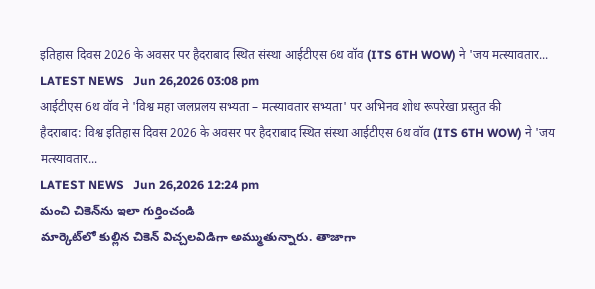इतिहास दिवस 2026 के अवसर पर हैदराबाद स्थित संस्था आईटीएस 6थ वॉव (ITS 6TH WOW) ने 'जय मत्स्यावतार...
LATEST NEWS   Jun 26,2026 03:08 pm
आईटीएस 6थ वॉव ने 'विश्व महा जलप्रलय सभ्यता – मत्स्यावतार सभ्यता' पर अभिनव शोध रूपरेखा प्रस्तुत की
हैदराबाद: विश्व इतिहास दिवस 2026 के अवसर पर हैदराबाद स्थित संस्था आईटीएस 6थ वॉव (ITS 6TH WOW) ने 'जय मत्स्यावतार...
LATEST NEWS   Jun 26,2026 12:24 pm
మంచి చికెన్‌ను ఇలా గుర్తించండి
మార్కెట్‌లో కుల్లిన చికెన్ విచ్చ‌ల‌విడిగా అమ్ముతున్నారు. తాజాగా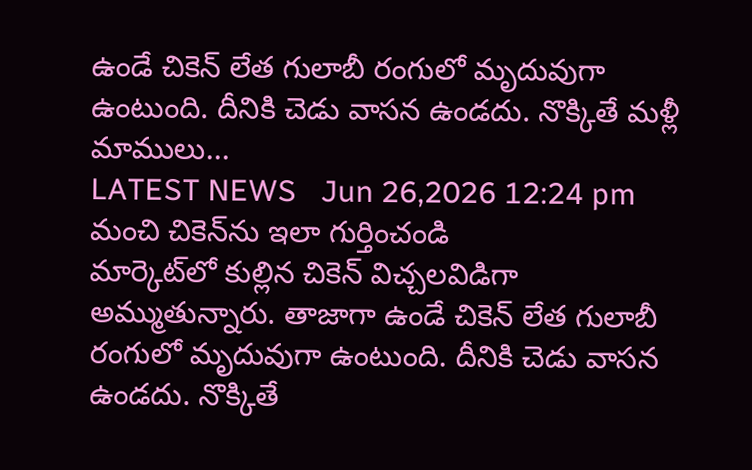ఉండే చికెన్ లేత గులాబీ రంగులో మృదువుగా ఉంటుంది. దీనికి చెడు వాస‌న ఉండదు. నొక్కితే మళ్లీ మాములు...
LATEST NEWS   Jun 26,2026 12:24 pm
మంచి చికెన్‌ను ఇలా గుర్తించండి
మార్కెట్‌లో కుల్లిన చికెన్ విచ్చ‌ల‌విడిగా అమ్ముతున్నారు. తాజాగా ఉండే చికెన్ లేత గులాబీ రంగులో మృదువుగా ఉంటుంది. దీనికి చెడు వాస‌న ఉండదు. నొక్కితే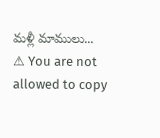మళ్లీ మాములు...
⚠ You are not allowed to copy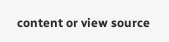content or view source